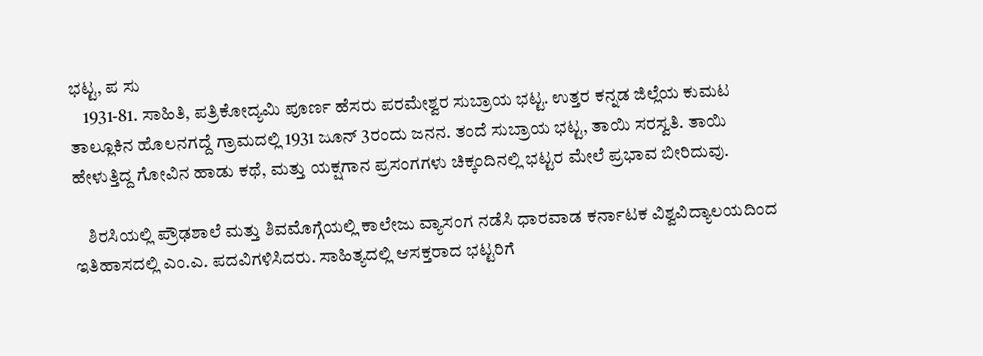ಭಟ್ಟ, ಪ ಸು
    1931-81. ಸಾಹಿತಿ, ಪತ್ರಿಕೋದ್ಯಮಿ ಪೂರ್ಣ ಹೆಸರು ಪರಮೇಶ್ವರ ಸುಬ್ರಾಯ ಭಟ್ಟ. ಉತ್ತರ ಕನ್ನಡ ಜಿಲ್ಲೆಯ ಕುಮಟ ತಾಲ್ಲೂಕಿನ ಹೊಲನಗದ್ದೆ ಗ್ರಾಮದಲ್ಲಿ 1931 ಜೂನ್ 3ರಂದು ಜನನ. ತಂದೆ ಸುಬ್ರಾಯ ಭಟ್ಟ, ತಾಯಿ ಸರಸ್ವತಿ. ತಾಯಿ ಹೇಳುತ್ತಿದ್ದ ಗೋವಿನ ಹಾಡು ಕಥೆ, ಮತ್ತು ಯಕ್ಷಗಾನ ಪ್ರಸಂಗಗಳು ಚಿಕ್ಕಂದಿನಲ್ಲಿ ಭಟ್ಟರ ಮೇಲೆ ಪ್ರಭಾವ ಬೀರಿದುವು.

    ಶಿರಸಿಯಲ್ಲಿ ಪ್ರೌಢಶಾಲೆ ಮತ್ತು ಶಿವಮೊಗ್ಗೆಯಲ್ಲಿ ಕಾಲೇಜು ವ್ಯಾಸಂಗ ನಡೆಸಿ ಧಾರವಾಡ ಕರ್ನಾಟಕ ವಿಶ್ವವಿದ್ಯಾಲಯದಿಂದ ಇತಿಹಾಸದಲ್ಲಿ ಎಂ.ಎ. ಪದವಿಗಳಿಸಿದರು. ಸಾಹಿತ್ಯದಲ್ಲಿ ಆಸಕ್ತರಾದ ಭಟ್ಟರಿಗೆ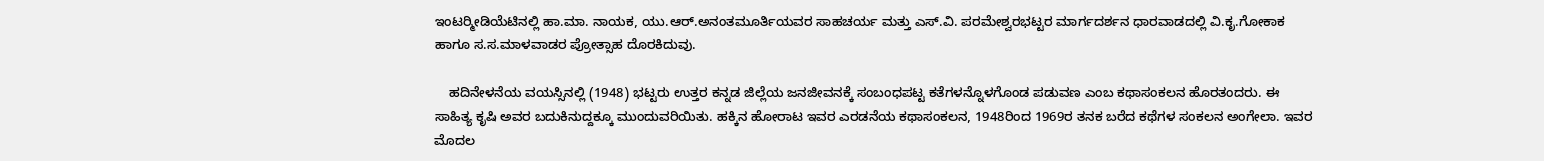ಇಂಟರ್‍ಮೀಡಿಯೆಟಿನಲ್ಲಿ ಹಾ.ಮಾ. ನಾಯಕ, ಯು.ಆರ್.ಅನಂತಮೂರ್ತಿಯವರ ಸಾಹಚರ್ಯ ಮತ್ತು ಎಸ್.ವಿ. ಪರಮೇಶ್ವರಭಟ್ಟರ ಮಾರ್ಗದರ್ಶನ ಧಾರವಾಡದಲ್ಲಿ ವಿ.ಕೃ.ಗೋಕಾಕ ಹಾಗೂ ಸ.ಸ.ಮಾಳವಾಡರ ಪ್ರೋತ್ಸಾಹ ದೊರಕಿದುವು.

    ಹದಿನೇಳನೆಯ ವಯಸ್ಸಿನಲ್ಲಿ (1948) ಭಟ್ಟರು ಉತ್ತರ ಕನ್ನಡ ಜಿಲ್ಲೆಯ ಜನಜೀವನಕ್ಕೆ ಸಂಬಂಧಪಟ್ಟ ಕತೆಗಳನ್ನೊಳಗೊಂಡ ಪಡುವಣ ಎಂಬ ಕಥಾಸಂಕಲನ ಹೊರತಂದರು. ಈ ಸಾಹಿತ್ಯ ಕೃಷಿ ಅವರ ಬದುಕಿನುದ್ದಕ್ಕೂ ಮುಂದುವರಿಯಿತು. ಹಕ್ಕಿನ ಹೋರಾಟ ಇವರ ಎರಡನೆಯ ಕಥಾಸಂಕಲನ, 1948ರಿಂದ 1969ರ ತನಕ ಬರೆದ ಕಥೆಗಳ ಸಂಕಲನ ಅಂಗೇಲಾ. ಇವರ ಮೊದಲ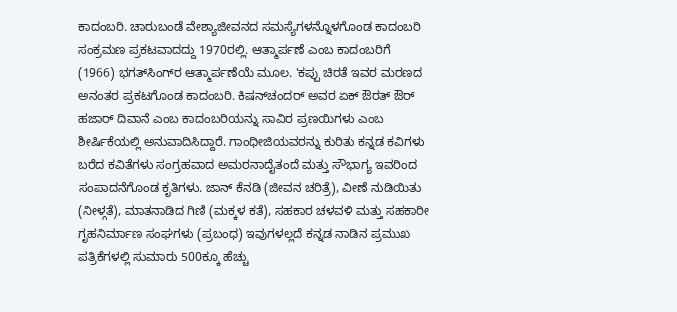ಕಾದಂಬರಿ. ಚಾರುಬಂಡೆ ವೇಶ್ಯಾಜೀವನದ ಸಮಸ್ಯೆಗಳನ್ನೊಳಗೊಂಡ ಕಾದಂಬರಿ ಸಂಕ್ರಮಣ ಪ್ರಕಟವಾದದ್ದು 1970ರಲ್ಲಿ. ಆತ್ಮಾರ್ಪಣೆ ಎಂಬ ಕಾದಂಬರಿಗೆ (1966) ಭಗತ್‍ಸಿಂಗ್‍ರ ಆತ್ಮಾರ್ಪಣೆಯೆ ಮೂಲ. 'ಕಪ್ಪು ಚಿರತೆ ಇವರ ಮರಣದ ಅನಂತರ ಪ್ರಕಟಗೊಂಡ ಕಾದಂಬರಿ. ಕಿಷನ್‍ಚಂದರ್ ಅವರ ಏಕ್ ಔರತ್ ಔರ್ ಹಜಾರ್ ದಿವಾನೆ ಎಂಬ ಕಾದಂಬರಿಯನ್ನು ಸಾವಿರ ಪ್ರಣಯಿಗಳು ಎಂಬ ಶೀರ್ಷಿಕೆಯಲ್ಲಿ ಅನುವಾದಿಸಿದ್ದಾರೆ. ಗಾಂಧೀಜಿಯವರನ್ನು ಕುರಿತು ಕನ್ನಡ ಕವಿಗಳು ಬರೆದ ಕವಿತೆಗಳು ಸಂಗ್ರಹವಾದ ಅಮರನಾದೈತಂದೆ ಮತ್ತು ಸೌಭಾಗ್ಯ ಇವರಿಂದ ಸಂಪಾದನೆಗೊಂಡ ಕೃತಿಗಳು. ಜಾನ್ ಕೆನಡಿ (ಜೀವನ ಚರಿತ್ರೆ), ವೀಣೆ ನುಡಿಯಿತು (ನೀಳ್ಗತೆ), ಮಾತನಾಡಿದ ಗಿಣಿ (ಮಕ್ಕಳ ಕತೆ), ಸಹಕಾರ ಚಳವಳಿ ಮತ್ತು ಸಹಕಾರೀ ಗೃಹನಿರ್ಮಾಣ ಸಂಘಗಳು (ಪ್ರಬಂಧ) ಇವುಗಳಲ್ಲದೆ ಕನ್ನಡ ನಾಡಿನ ಪ್ರಮುಖ ಪತ್ರಿಕೆಗಳಲ್ಲಿ ಸುಮಾರು 500ಕ್ಕೂ ಹೆಚ್ಚು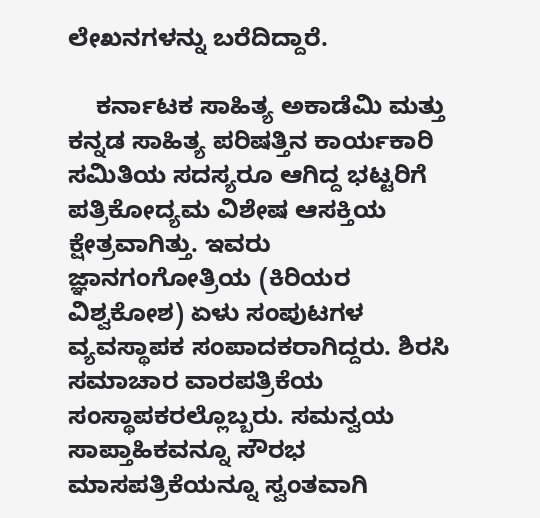ಲೇಖನಗಳನ್ನು ಬರೆದಿದ್ದಾರೆ.

    ಕರ್ನಾಟಕ ಸಾಹಿತ್ಯ ಅಕಾಡೆಮಿ ಮತ್ತು ಕನ್ನಡ ಸಾಹಿತ್ಯ ಪರಿಷತ್ತಿನ ಕಾರ್ಯಕಾರಿ ಸಮಿತಿಯ ಸದಸ್ಯರೂ ಆಗಿದ್ದ ಭಟ್ಟರಿಗೆ ಪತ್ರಿಕೋದ್ಯಮ ವಿಶೇಷ ಆಸಕ್ತಿಯ ಕ್ಷೇತ್ರವಾಗಿತ್ತು. ಇವರು ಜ್ಞಾನಗಂಗೋತ್ರಿಯ (ಕಿರಿಯರ ವಿಶ್ವಕೋಶ) ಏಳು ಸಂಪುಟಗಳ ವ್ಯವಸ್ಥಾಪಕ ಸಂಪಾದಕರಾಗಿದ್ದರು. ಶಿರಸಿ ಸಮಾಚಾರ ವಾರಪತ್ರಿಕೆಯ ಸಂಸ್ಥಾಪಕರಲ್ಲೊಬ್ಬರು. ಸಮನ್ವಯ ಸಾಪ್ತಾಹಿಕವನ್ನೂ ಸೌರಭ ಮಾಸಪತ್ರಿಕೆಯನ್ನೂ ಸ್ವಂತವಾಗಿ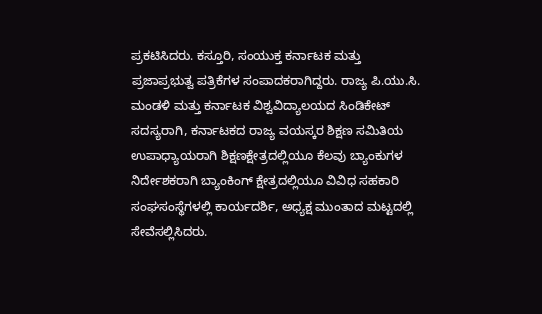ಪ್ರಕಟಿಸಿದರು. ಕಸ್ತೂರಿ, ಸಂಯುಕ್ತ ಕರ್ನಾಟಕ ಮತ್ತು ಪ್ರಜಾಪ್ರಭುತ್ವ ಪತ್ರಿಕೆಗಳ ಸಂಪಾದಕರಾಗಿದ್ದರು. ರಾಜ್ಯ ಪಿ.ಯು.ಸಿ. ಮಂಡಳಿ ಮತ್ತು ಕರ್ನಾಟಕ ವಿಶ್ವವಿದ್ಯಾಲಯದ ಸಿಂಡಿಕೇಟ್ ಸದಸ್ಯರಾಗಿ, ಕರ್ನಾಟಕದ ರಾಜ್ಯ ವಯಸ್ಕರ ಶಿಕ್ಷಣ ಸಮಿತಿಯ ಉಪಾಧ್ಯಾಯರಾಗಿ ಶಿಕ್ಷಣಕ್ಷೇತ್ರದಲ್ಲಿಯೂ ಕೆಲವು ಬ್ಯಾಂಕುಗಳ ನಿರ್ದೇಶಕರಾಗಿ ಬ್ಯಾಂಕಿಂಗ್ ಕ್ಷೇತ್ರದಲ್ಲಿಯೂ ವಿವಿಧ ಸಹಕಾರಿ ಸಂಘಸಂಸ್ಥೆಗಳಲ್ಲಿ ಕಾರ್ಯದರ್ಶಿ, ಅಧ್ಯಕ್ಷ ಮುಂತಾದ ಮಟ್ಟದಲ್ಲಿ ಸೇವೆಸಲ್ಲಿಸಿದರು.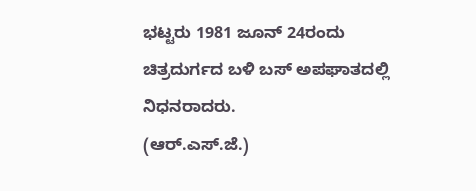ಭಟ್ಟರು 1981 ಜೂನ್ 24ರಂದು ಚಿತ್ರದುರ್ಗದ ಬಳಿ ಬಸ್ ಅಪಘಾತದಲ್ಲಿ ನಿಧನರಾದರು.
(ಆರ್.ಎಸ್.ಜೆ.)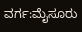ವರ್ಗ:ಮೈಸೂರು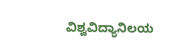ವಿಶ್ವವಿದ್ಯಾನಿಲಯ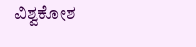ವಿಶ್ವಕೋಶ